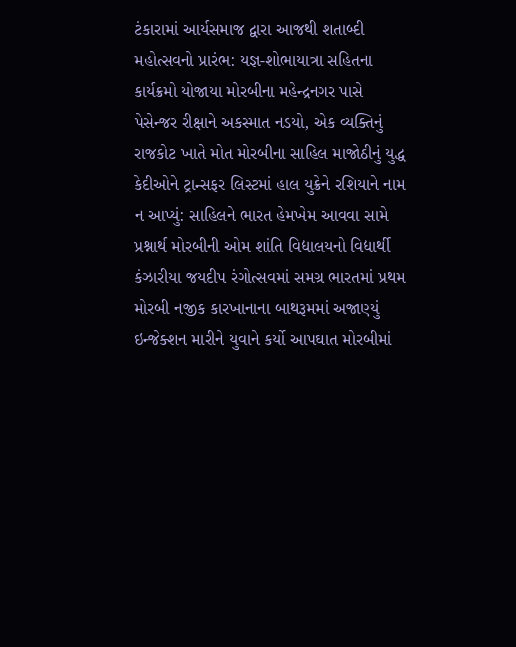ટંકારામાં આર્યસમાજ દ્વારા આજથી શતાબ્દી મહોત્સવનો પ્રારંભ: યજ્ઞ-શોભાયાત્રા સહિતના કાર્યક્રમો યોજાયા મોરબીના મહેન્દ્રનગર પાસે પેસેન્જર રીક્ષાને અકસ્માત નડયો, એક વ્યક્તિનું રાજકોટ ખાતે મોત મોરબીના સાહિલ માજોઠીનું યુદ્ધ કેદીઓને ટ્રાન્સફર લિસ્ટમાં હાલ યુક્રેને રશિયાને નામ ન આપ્યું: સાહિલને ભારત હેમખેમ આવવા સામે પ્રશ્નાર્થ મોરબીની ઓમ શાંતિ વિદ્યાલયનો વિદ્યાર્થી કંઝારીયા જયદીપ રંગોત્સવમાં સમગ્ર ભારતમાં પ્રથમ મોરબી નજીક કારખાનાના બાથરૂમમાં અજાણ્યું ઇન્જેક્શન મારીને યુવાને કર્યો આપઘાત મોરબીમાં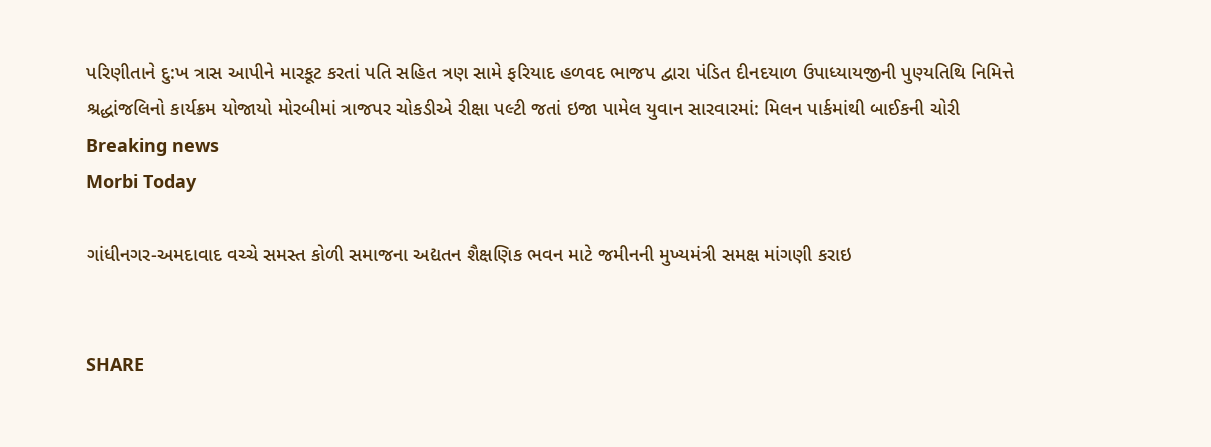પરિણીતાને દુ:ખ ત્રાસ આપીને મારકૂટ કરતાં પતિ સહિત ત્રણ સામે ફરિયાદ હળવદ ભાજપ દ્વારા પંડિત દીનદયાળ ઉપાધ્યાયજીની પુણ્યતિથિ નિમિત્તે શ્રદ્ધાંજલિનો કાર્યક્રમ યોજાયો મોરબીમાં ત્રાજપર ચોકડીએ રીક્ષા પલ્ટી જતાં ઇજા પામેલ યુવાન સારવારમાં: મિલન પાર્કમાંથી બાઈકની ચોરી
Breaking news
Morbi Today

ગાંધીનગર-અમદાવાદ વચ્ચે સમસ્ત કોળી સમાજના અદ્યતન શૈક્ષણિક ભવન માટે જમીનની મુખ્યમંત્રી સમક્ષ માંગણી કરાઇ


SHARE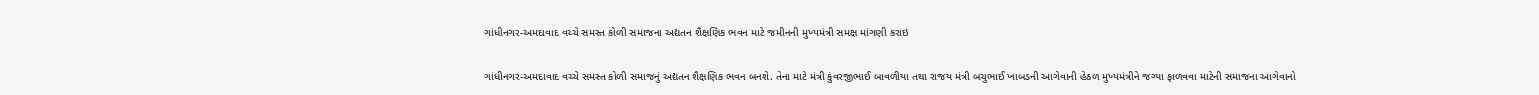ગાંધીનગર-અમદાવાદ વચ્ચે સમસ્ત કોળી સમાજના અદ્યતન શૈક્ષણિક ભવન માટે જમીનની મુખ્યમંત્રી સમક્ષ માંગણી કરાઇ

ગાંધીનગર-અમદાવાદ વચ્ચે સમસ્ત કોળી સમાજનું અદ્યતન શૈક્ષણિક ભવન બનશે. તેના માટે મંત્રી કુંવરજીભાઈ બાવળીયા તથા રાજય મંત્રી બચુભાઈ ખાબડની આગેવાની હેઠળ મુખ્યમંત્રીને જગ્યા ફાળવવા માટેની સમાજના આગેવાનો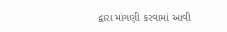દ્વારા માંગણી કરવામાં આવી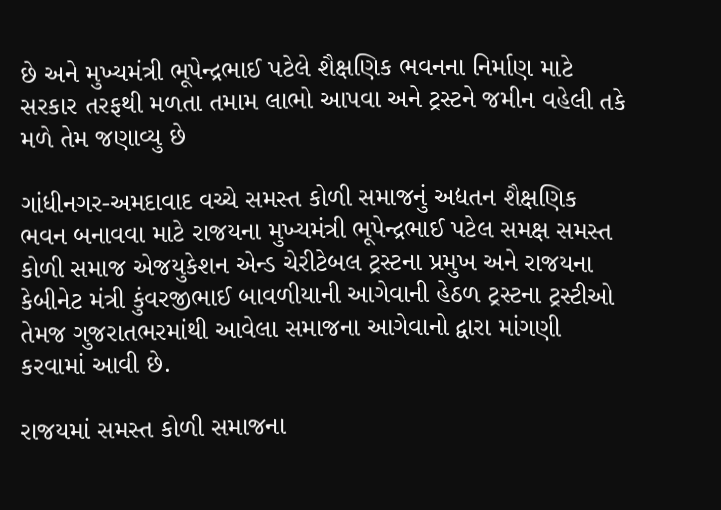છે અને મુખ્યમંત્રી ભૂપેન્દ્રભાઈ પટેલે શૈક્ષણિક ભવનના નિર્માણ માટે સરકાર તરફથી મળતા તમામ લાભો આપવા અને ટ્રસ્ટને જમીન વહેલી તકે મળે તેમ જણાવ્યુ છે

ગાંધીનગર-અમદાવાદ વચ્ચે સમસ્ત કોળી સમાજનું અદ્યતન શૈક્ષણિક ભવન બનાવવા માટે રાજયના મુખ્યમંત્રી ભૂપેન્દ્રભાઈ પટેલ સમક્ષ સમસ્ત કોળી સમાજ એજયુકેશન એન્ડ ચેરીટેબલ ટ્રસ્ટના પ્રમુખ અને રાજયના કેબીનેટ મંત્રી કુંવરજીભાઈ બાવળીયાની આગેવાની હેઠળ ટ્રસ્ટના ટ્રસ્ટીઓ તેમજ ગુજરાતભરમાંથી આવેલા સમાજના આગેવાનો દ્વારા માંગણી કરવામાં આવી છે.

રાજયમાં સમસ્ત કોળી સમાજના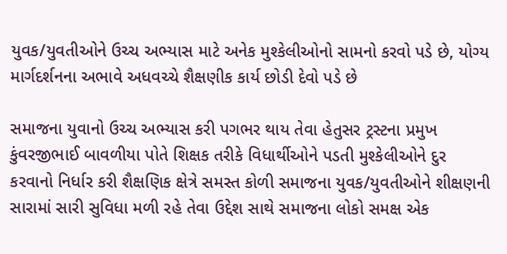યુવક/યુવતીઓને ઉચ્ચ અભ્યાસ માટે અનેક મુશ્કેલીઓનો સામનો કરવો પડે છે, યોગ્ય માર્ગદર્શનના અભાવે અધવચ્ચે શૈક્ષણીક કાર્ય છોડી દેવો પડે છે

સમાજના યુવાનો ઉચ્ચ અભ્યાસ કરી પગભર થાય તેવા હેતુસર ટ્રસ્ટના પ્રમુખ કુંવરજીભાઈ બાવળીયા પોતે શિક્ષક તરીકે વિધાર્થીઓને પડતી મુશ્કેલીઓને દુર કરવાનો નિર્ધાર કરી શૈક્ષણિક ક્ષેત્રે સમસ્ત કોળી સમાજના યુવક/યુવતીઓને શીક્ષણની સારામાં સારી સુવિધા મળી રહે તેવા ઉદ્દેશ સાથે સમાજના લોકો સમક્ષ એક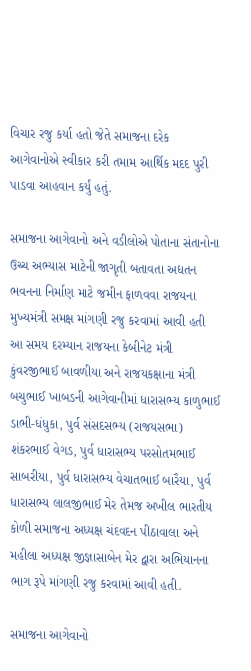વિચાર રજુ કર્યા હતો જેતે સમાજના દરેક આગેવાનોએ સ્વીકાર કરી તમામ આર્થિક મદદ પુરી પાડવા આહવાન કર્યું હતું.

સમાજના આગેવાનો અને વડીલોએ પોતાના સંતાનોના ઉચ્ચ અભ્યાસ માટેની જાગૃતી બતાવતા અદ્યતન ભવનના નિર્માણ માટે જમીન ફાળવવા રાજયના મુખ્યમંત્રી સમક્ષ માંગણી રજુ કરવામાં આવી હતી આ સમય દરમ્યાન રાજયના કેબીનેટ મંત્રી કુંવરજીભાઈ બાવળીયા અને રાજયકક્ષાના મંત્રી બચુભાઈ ખાબડની આગેવાનીમાં ધારાસભ્ય કાળુભાઈ ડાભી-ધંધુકા, પુર્વ સંસદસભ્ય (રાજયસભા) શંકરભાઈ વેગડ, પુર્વ ધારાસભ્ય પરસોતમભાઈ સાબરીયા, પુર્વ ધારાસભ્ય વેચાતભાઈ બારૈયા, પુર્વ ધારાસભ્ય લાલજીભાઈ મેર તેમજ અખીલ ભારતીય કોળી સમાજના અધ્યક્ષ ચંદવદન પીઠાવાલા અને મહીલા અધ્યક્ષ જીજ્ઞાસાબેન મેર દ્વારા અભિયાનના ભાગ રૂપે માંગણી રજુ કરવામાં આવી હતી.

સમાજના આગેવાનો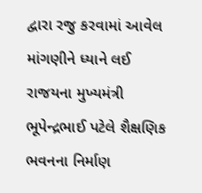દ્વારા રજુ કરવામાં આવેલ માંગણીને ધ્યાને લઈ રાજયના મુખ્યમંત્રી ભૂપેન્દ્રભાઈ પટેલે શૈક્ષણિક ભવનના નિર્માણ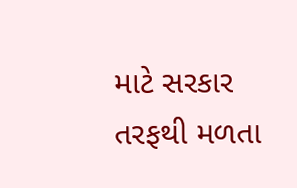માટે સરકાર તરફથી મળતા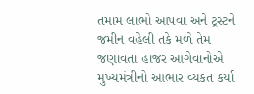તમામ લાભો આપવા અને ટ્રસ્ટને જમીન વહેલી તકે મળે તેમ જણાવતા હાજર આગેવાનોએ મુખ્યમંત્રીનો આભાર વ્યકત કર્યા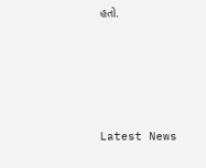હતો.






Latest News